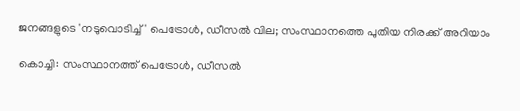ജനങ്ങളുടെ 'നടുവൊടിച്ച്' പെട്രോള്‍, ഡീസല്‍ വില; സംസ്ഥാനത്തെ പുതിയ നിരക്ക് അറിയാം

കൊച്ചി: സംസ്ഥാനത്ത് പെട്രോള്‍, ഡീസല്‍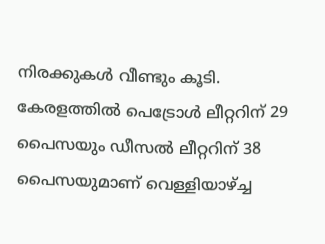നിരക്കുകള്‍ വീണ്ടും കൂടി. കേരളത്തില്‍ പെട്രോള്‍ ലീറ്ററിന് 29 പൈസയും ഡീസല്‍ ലീറ്ററിന് 38 പൈസയുമാണ് വെള്ളിയാഴ്ച്ച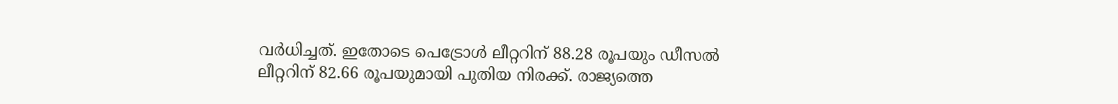വര്‍ധിച്ചത്. ഇതോടെ പെട്രോള്‍ ലീറ്ററിന് 88.28 രൂപയും ഡീസല്‍ ലീറ്ററിന് 82.66 രൂപയുമായി പുതിയ നിരക്ക്. രാജ്യത്തെ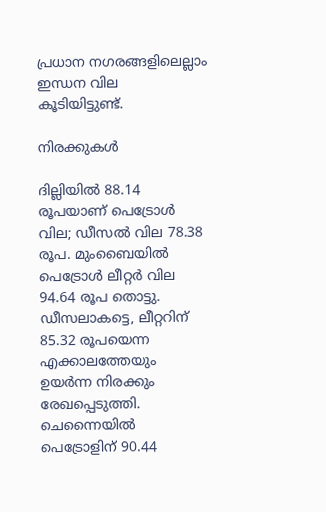പ്രധാന നഗരങ്ങളിലെല്ലാം ഇന്ധന വില കൂടിയിട്ടുണ്ട്.

നിരക്കുകൾ

ദില്ലിയില്‍ 88.14 രൂപയാണ് പെട്രോള്‍ വില; ഡീസല്‍ വില 78.38 രൂപ. മുംബൈയില്‍ പെട്രോള്‍ ലീറ്റര്‍ വില 94.64 രൂപ തൊട്ടു. ഡീസലാകട്ടെ, ലീറ്ററിന് 85.32 രൂപയെന്ന എക്കാലത്തേയും ഉയര്‍ന്ന നിരക്കും രേഖപ്പെടുത്തി. ചെന്നൈയില്‍ പെട്രോളിന് 90.44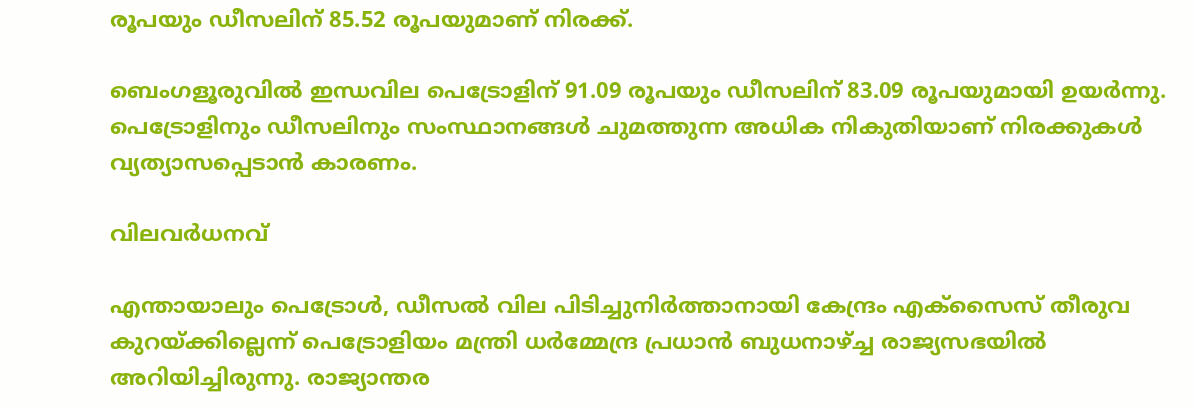രൂപയും ഡീസലിന് 85.52 രൂപയുമാണ് നിരക്ക്.

ബെംഗളൂരുവില്‍ ഇന്ധവില പെട്രോളിന് 91.09 രൂപയും ഡീസലിന് 83.09 രൂപയുമായി ഉയര്‍ന്നു. പെട്രോളിനും ഡീസലിനും സംസ്ഥാനങ്ങള്‍ ചുമത്തുന്ന അധിക നികുതിയാണ് നിരക്കുകള്‍ വ്യത്യാസപ്പെടാന്‍ കാരണം.

വിലവർധനവ്

എന്തായാലും പെട്രോള്‍, ഡീസല്‍ വില പിടിച്ചുനിര്‍ത്താനായി കേന്ദ്രം എക്സൈസ് തീരുവ കുറയ്ക്കില്ലെന്ന് പെട്രോളിയം മന്ത്രി ധര്‍മ്മേന്ദ്ര പ്രധാന്‍ ബുധനാഴ്ച്ച രാജ്യസഭയില്‍ അറിയിച്ചിരുന്നു. രാജ്യാന്തര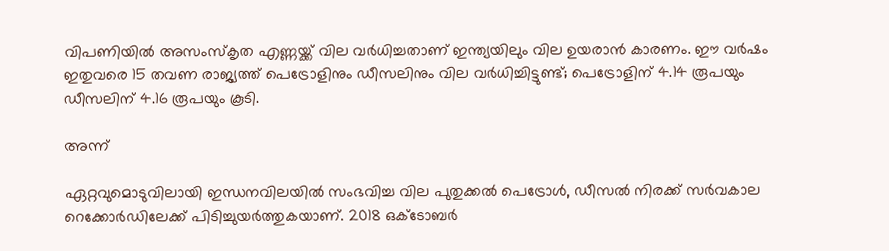വിപണിയില്‍ അസംസ്‌കൃത എണ്ണയ്ക്ക് വില വര്‍ധിച്ചതാണ് ഇന്ത്യയിലും വില ഉയരാന്‍ കാരണം. ഈ വര്‍ഷം ഇതുവരെ 15 തവണ രാജ്യത്ത് പെട്രോളിനും ഡീസലിനും വില വര്‍ധിച്ചിട്ടുണ്ട്; പെട്രോളിന് 4.14 രൂപയും ഡീസലിന് 4.16 രൂപയും കൂടി.

അന്ന്

ഏറ്റവുമൊടുവിലായി ഇന്ധനവിലയില്‍ സംഭവിച്ച വില പുതുക്കല്‍ പെട്രോള്‍, ഡീസല്‍ നിരക്ക് സര്‍വകാല റെക്കോര്‍ഡിലേക്ക് പിടിച്ചുയര്‍ത്തുകയാണ്. 2018 ഒക്ടോബര്‍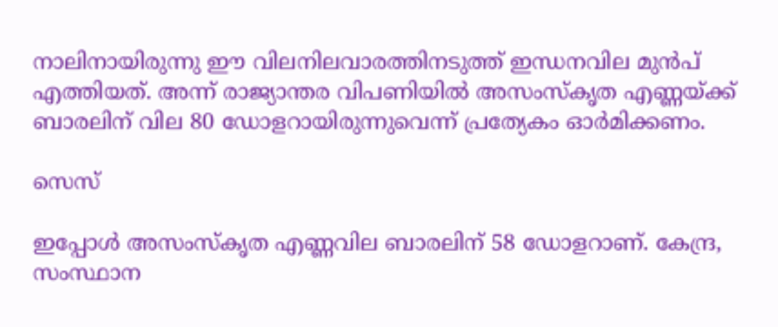നാലിനായിരുന്നു ഈ വിലനിലവാരത്തിനടുത്ത് ഇന്ധനവില മുന്‍പ് എത്തിയത്. അന്ന് രാജ്യാന്തര വിപണിയില്‍ അസംസ്‌കൃത എണ്ണയ്ക്ക് ബാരലിന് വില 80 ഡോളറായിരുന്നുവെന്ന് പ്രത്യേകം ഓര്‍മിക്കണം.

സെസ്

ഇപ്പോള്‍ അസംസ്‌കൃത എണ്ണവില ബാരലിന് 58 ഡോളറാണ്. കേന്ദ്ര, സംസ്ഥാന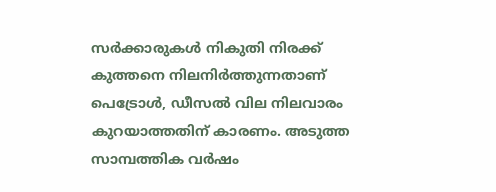സര്‍ക്കാരുകള്‍ നികുതി നിരക്ക് കുത്തനെ നിലനിര്‍ത്തുന്നതാണ് പെട്രോള്‍, ഡീസല്‍ വില നിലവാരം കുറയാത്തതിന് കാരണം. അടുത്ത സാമ്പത്തിക വര്‍ഷം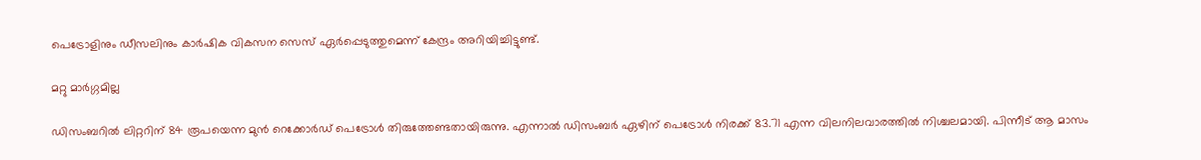പെട്രോളിനും ഡീസലിനും കാര്‍ഷിക വികസന സെസ് ഏര്‍പ്പെടുത്തുമെന്ന് കേന്ദ്രം അറിയിച്ചിട്ടുണ്ട്.

മറ്റു മാർഗ്ഗമില്ല

ഡിസംബറില്‍ ലിറ്ററിന് 84 രൂപയെന്ന മുന്‍ റെക്കോര്‍ഡ് പെട്രോള്‍ തിരുത്തേണ്ടതായിരുന്നു. എന്നാല്‍ ഡിസംബര്‍ ഏഴിന് പെട്രോള്‍ നിരക്ക് 83.71 എന്ന വിലനിലവാരത്തില്‍ നിശ്ചലമായി. പിന്നീട് ആ മാസം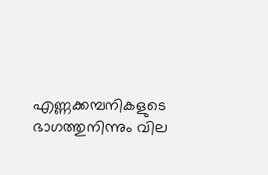എണ്ണക്കമ്പനികളുടെ ഭാഗത്തുനിന്നും വില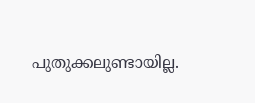പുതുക്കലുണ്ടായില്ല.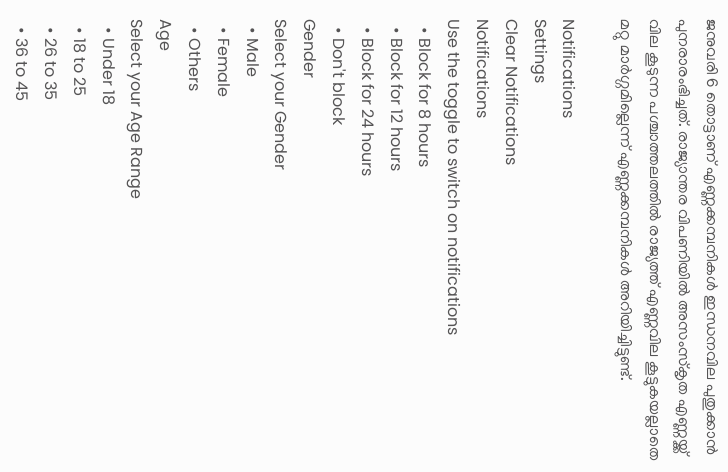ജനുവരി 6 തൊട്ടാണ് എണ്ണക്കമ്പനികള്‍ ഇന്ധനവില പുതുക്കാന്‍ പുനരാരംഭിച്ചത്. രാജ്യാന്തര വിപണിയില്‍ അസംസ്‌കൃത എണ്ണയ്ക്ക് വില കൂടുന്ന പശ്ചാത്തലത്തില്‍ രാജ്യത്ത് എണ്ണവില കൂട്ടുകയല്ലാതെ മറ്റു മാര്‍ഗ്ഗമില്ലെന്ന് എണ്ണക്കമ്പനികള്‍ അറിയിച്ചിട്ടുണ്ട്.

Notifications
Settings
Clear Notifications
Notifications
Use the toggle to switch on notifications
  • Block for 8 hours
  • Block for 12 hours
  • Block for 24 hours
  • Don't block
Gender
Select your Gender
  • Male
  • Female
  • Others
Age
Select your Age Range
  • Under 18
  • 18 to 25
  • 26 to 35
  • 36 to 45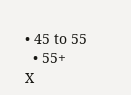• 45 to 55
  • 55+
X